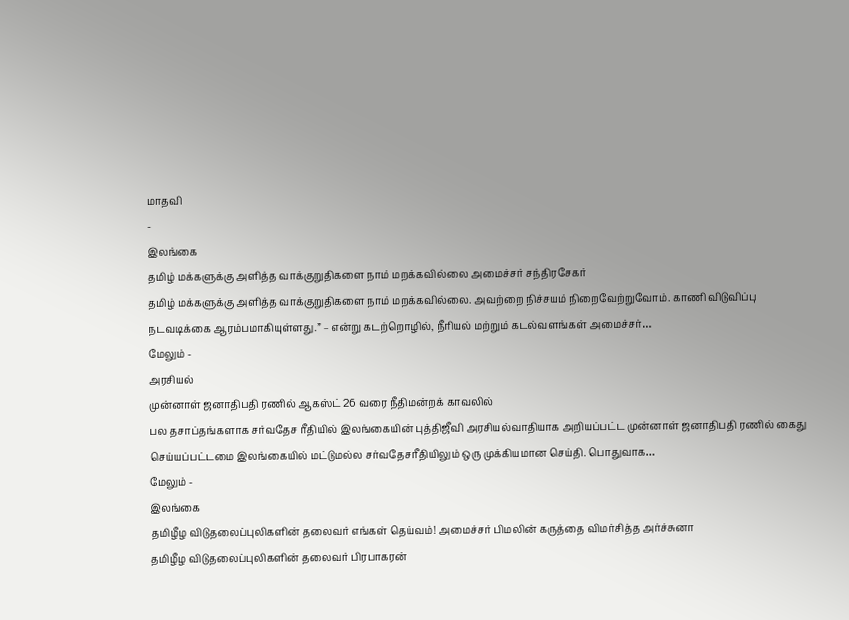மாதவி
-
இலங்கை
தமிழ் மக்களுக்கு அளித்த வாக்குறுதிகளை நாம் மறக்கவில்லை அமைச்சர் சந்திரசேகர்
தமிழ் மக்களுக்கு அளித்த வாக்குறுதிகளை நாம் மறக்கவில்லை. அவற்றை நிச்சயம் நிறைவேற்றுவோம். காணி விடுவிப்பு நடவடிக்கை ஆரம்பமாகியுள்ளது.” – என்று கடற்றொழில், நீரியல் மற்றும் கடல்வளங்கள் அமைச்சர்…
மேலும் -
அரசியல்
முன்னாள் ஜனாதிபதி ரணில் ஆகஸ்ட் 26 வரை நீதிமன்றக் காவலில்
பல தசாப்தங்களாக சர்வதேச ரீதியில் இலங்கையின் புத்திஜீவி அரசியல்வாதியாக அறியப்பட்ட முன்னாள் ஜனாதிபதி ரணில் கைது செய்யப்பட்டமை இலங்கையில் மட்டுமல்ல சர்வதேசரீதியிலும் ஒரு முக்கியமான செய்தி. பொதுவாக…
மேலும் -
இலங்கை
தமிழீழ விடுதலைப்புலிகளின் தலைவர் எங்கள் தெய்வம்! அமைச்சர் பிமலின் கருத்தை விமர்சித்த அர்ச்சுனா
தமிழீழ விடுதலைப்புலிகளின் தலைவர் பிரபாகரன்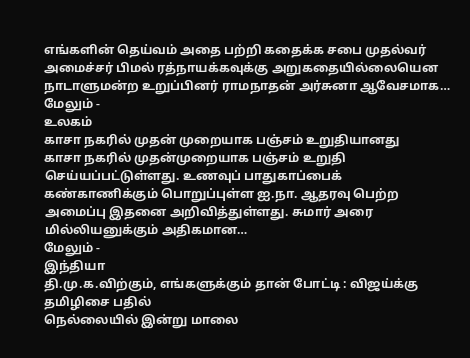எங்களின் தெய்வம் அதை பற்றி கதைக்க சபை முதல்வர் அமைச்சர் பிமல் ரத்நாயக்கவுக்கு அறுகதையில்லையென நாடாளுமன்ற உறுப்பினர் ராமநாதன் அர்சுனா ஆவேசமாக…
மேலும் -
உலகம்
காசா நகரில் முதன் முறையாக பஞ்சம் உறுதியானது
காசா நகரில் முதன்முறையாக பஞ்சம் உறுதி செய்யப்பட்டுள்ளது. உணவுப் பாதுகாப்பைக் கண்காணிக்கும் பொறுப்புள்ள ஐ.நா. ஆதரவு பெற்ற அமைப்பு இதனை அறிவித்துள்ளது. சுமார் அரை மில்லியனுக்கும் அதிகமான…
மேலும் -
இந்தியா
தி.மு.க.விற்கும், எங்களுக்கும் தான் போட்டி : விஜய்க்கு தமிழிசை பதில்
நெல்லையில் இன்று மாலை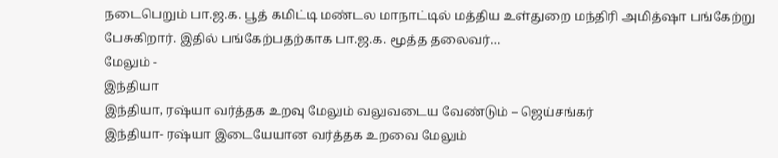நடைபெறும் பா.ஜ.க. பூத் கமிட்டி மண்டல மாநாட்டில் மத்திய உள்துறை மந்திரி அமித்ஷா பங்கேற்று பேசுகிறார். இதில் பங்கேற்பதற்காக பா.ஜ.க. மூத்த தலைவர்…
மேலும் -
இந்தியா
இந்தியா, ரஷ்யா வர்த்தக உறவு மேலும் வலுவடைய வேண்டும் – ஜெய்சங்கர்
இந்தியா- ரஷ்யா இடையேயான வர்த்தக உறவை மேலும்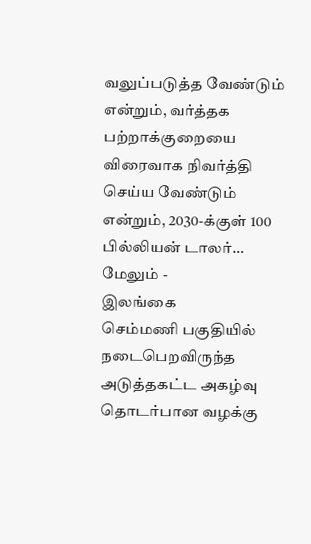வலுப்படுத்த வேண்டும் என்றும், வர்த்தக பற்றாக்குறையை விரைவாக நிவர்த்தி செய்ய வேண்டும் என்றும், 2030-க்குள் 100 பில்லியன் டாலர்…
மேலும் -
இலங்கை
செம்மணி பகுதியில் நடைபெறவிருந்த அடுத்தகட்ட அகழ்வு தொடர்பான வழக்கு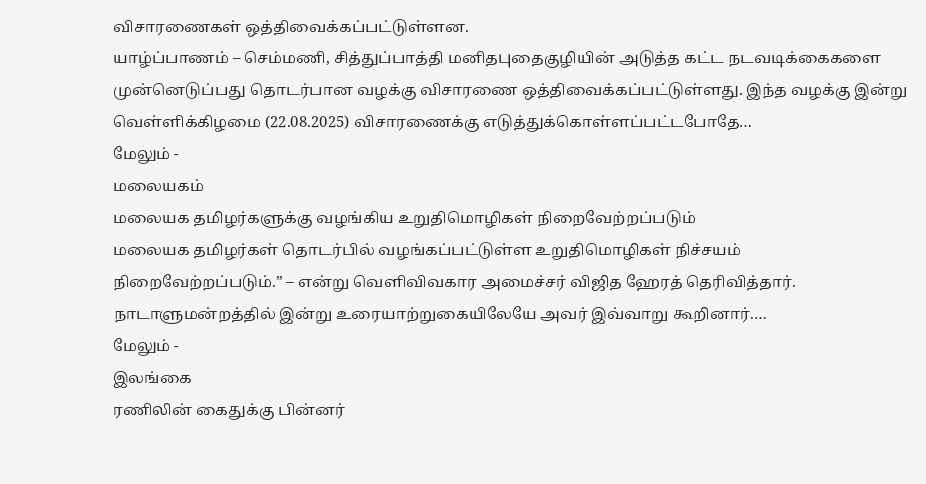விசாரணைகள் ஒத்திவைக்கப்பட்டுள்ளன.
யாழ்ப்பாணம் – செம்மணி, சித்துப்பாத்தி மனிதபுதைகுழியின் அடுத்த கட்ட நடவடிக்கைகளை முன்னெடுப்பது தொடர்பான வழக்கு விசாரணை ஒத்திவைக்கப்பட்டுள்ளது. இந்த வழக்கு இன்று வெள்ளிக்கிழமை (22.08.2025) விசாரணைக்கு எடுத்துக்கொள்ளப்பட்டபோதே…
மேலும் -
மலையகம்
மலையக தமிழர்களுக்கு வழங்கிய உறுதிமொழிகள் நிறைவேற்றப்படும்
மலையக தமிழர்கள் தொடர்பில் வழங்கப்பட்டுள்ள உறுதிமொழிகள் நிச்சயம் நிறைவேற்றப்படும்.” – என்று வெளிவிவகார அமைச்சர் விஜித ஹேரத் தெரிவித்தார். நாடாளுமன்றத்தில் இன்று உரையாற்றுகையிலேயே அவர் இவ்வாறு கூறினார்.…
மேலும் -
இலங்கை
ரணிலின் கைதுக்கு பின்னர்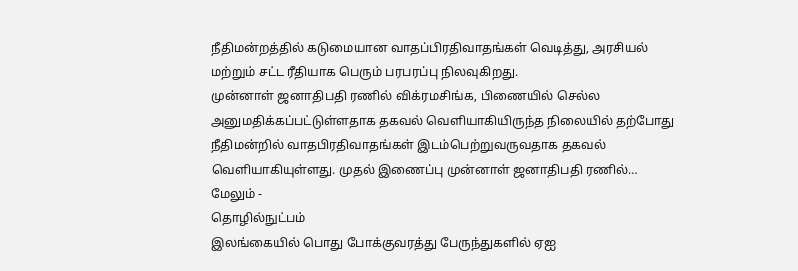நீதிமன்றத்தில் கடுமையான வாதப்பிரதிவாதங்கள் வெடித்து, அரசியல் மற்றும் சட்ட ரீதியாக பெரும் பரபரப்பு நிலவுகிறது.
முன்னாள் ஜனாதிபதி ரணில் விக்ரமசிங்க, பிணையில் செல்ல அனுமதிக்கப்பட்டுள்ளதாக தகவல் வெளியாகியிருந்த நிலையில் தற்போது நீதிமன்றில் வாதபிரதிவாதங்கள் இடம்பெற்றுவருவதாக தகவல் வெளியாகியுள்ளது. முதல் இணைப்பு முன்னாள் ஜனாதிபதி ரணில்…
மேலும் -
தொழில்நுட்பம்
இலங்கையில் பொது போக்குவரத்து பேருந்துகளில் ஏஐ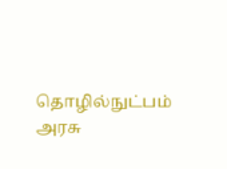தொழில்நுட்பம்
அரசு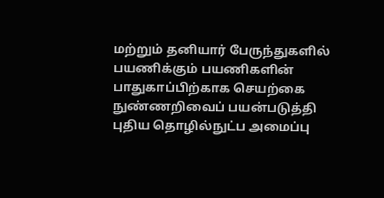மற்றும் தனியார் பேருந்துகளில் பயணிக்கும் பயணிகளின் பாதுகாப்பிற்காக செயற்கை நுண்ணறிவைப் பயன்படுத்தி புதிய தொழில்நுட்ப அமைப்பு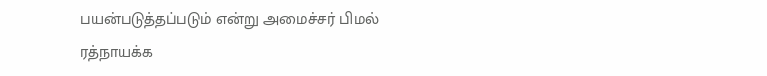பயன்படுத்தப்படும் என்று அமைச்சர் பிமல் ரத்நாயக்க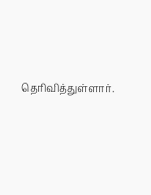தெரிவித்துள்ளார்.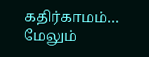கதிர்காமம்…
மேலும்